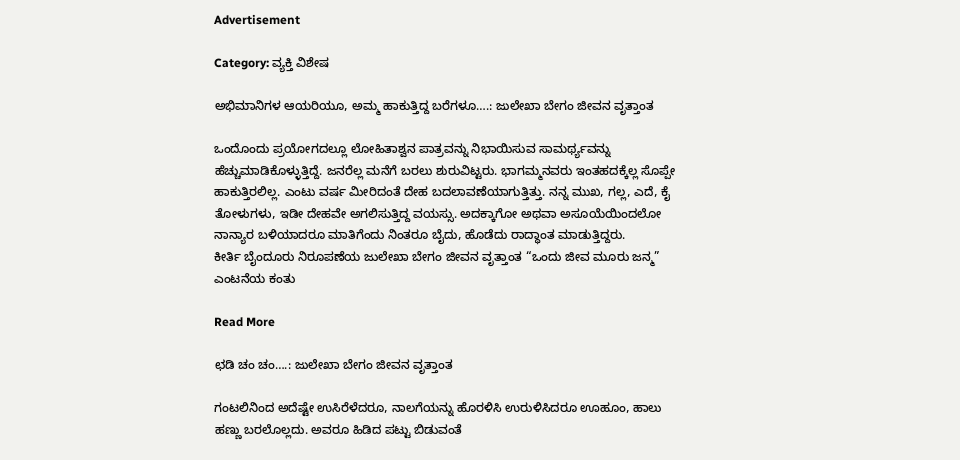Advertisement

Category: ವ್ಯಕ್ತಿ ವಿಶೇಷ

ಅಭಿಮಾನಿಗಳ ಆಯರಿಯೂ, ಅಮ್ಮ ಹಾಕುತ್ತಿದ್ದ ಬರೆಗಳೂ….: ಜುಲೇಖಾ ಬೇಗಂ ಜೀವನ ವೃತ್ತಾಂತ

ಒಂದೊಂದು ಪ್ರಯೋಗದಲ್ಲೂ ಲೋಹಿತಾಶ್ವನ ಪಾತ್ರವನ್ನು ನಿಭಾಯಿಸುವ ಸಾಮರ್ಥ್ಯವನ್ನು ಹೆಚ್ಚುಮಾಡಿಕೊಳ್ಳುತ್ತಿದ್ದೆ. ಜನರೆಲ್ಲ ಮನೆಗೆ ಬರಲು ಶುರುವಿಟ್ಟರು. ಭಾಗಮ್ಮನವರು ಇಂತಹದಕ್ಕೆಲ್ಲ ಸೊಪ್ಪೇ ಹಾಕುತ್ತಿರಲಿಲ್ಲ. ಎಂಟು ವರ್ಷ ಮೀರಿದಂತೆ ದೇಹ ಬದಲಾವಣೆಯಾಗುತ್ತಿತ್ತು. ನನ್ನ ಮುಖ, ಗಲ್ಲ, ಎದೆ, ಕೈ ತೋಳುಗಳು, ಇಡೀ ದೇಹವೇ ಅಗಲಿಸುತ್ತಿದ್ದ ವಯಸ್ಸು. ಅದಕ್ಕಾಗೋ ಅಥವಾ ಅಸೂಯೆಯಿಂದಲೋ ನಾನ್ಯಾರ ಬಳಿಯಾದರೂ ಮಾತಿಗೆಂದು ನಿಂತರೂ ಬೈದು, ಹೊಡೆದು ರಾದ್ಧಾಂತ ಮಾಡುತ್ತಿದ್ದರು.
ಕೀರ್ತಿ ಬೈಂದೂರು ನಿರೂಪಣೆಯ ಜುಲೇಖಾ ಬೇಗಂ ಜೀವನ ವೃತ್ತಾಂತ “ಒಂದು ಜೀವ ಮೂರು ಜನ್ಮ” ಎಂಟನೆಯ ಕಂತು

Read More

ಛಡಿ ಚಂ ಚಂ….: ಜುಲೇಖಾ ಬೇಗಂ ಜೀವನ ವೃತ್ತಾಂತ

ಗಂಟಲಿನಿಂದ ಅದೆಷ್ಟೇ ಉಸಿರೆಳೆದರೂ, ನಾಲಗೆಯನ್ನು ಹೊರಳಿಸಿ ಉರುಳಿಸಿದರೂ ಊಹೂಂ, ಹಾಲು ಹಣ್ಣು ಬರಲೊಲ್ಲದು. ಅವರೂ ಹಿಡಿದ ಪಟ್ಟು ಬಿಡುವಂತೆ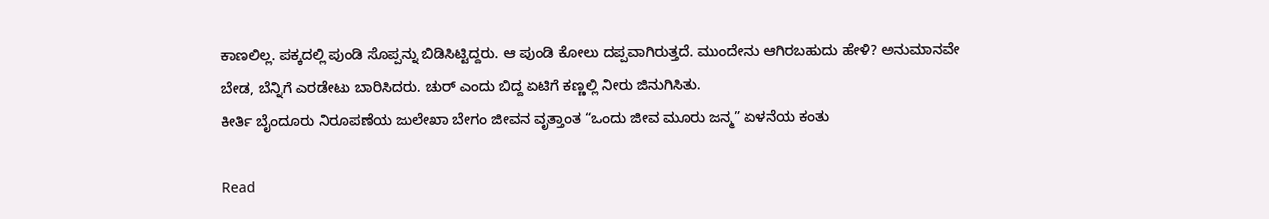ಕಾಣಲಿಲ್ಲ. ಪಕ್ಕದಲ್ಲಿ ಪುಂಡಿ ಸೊಪ್ಪನ್ನು ಬಿಡಿಸಿಟ್ಟಿದ್ದರು. ಆ ಪುಂಡಿ ಕೋಲು ದಪ್ಪವಾಗಿರುತ್ತದೆ. ಮುಂದೇನು ಆಗಿರಬಹುದು ಹೇಳಿ? ಅನುಮಾನವೇ ಬೇಡ, ಬೆನ್ನಿಗೆ ಎರಡೇಟು ಬಾರಿಸಿದರು. ಚುರ್ ಎಂದು ಬಿದ್ದ ಏಟಿಗೆ ಕಣ್ಣಲ್ಲಿ ನೀರು ಜಿನುಗಿಸಿತು.
ಕೀರ್ತಿ ಬೈಂದೂರು ನಿರೂಪಣೆಯ ಜುಲೇಖಾ ಬೇಗಂ ಜೀವನ ವೃತ್ತಾಂತ “ಒಂದು ಜೀವ ಮೂರು ಜನ್ಮ” ಏಳನೆಯ ಕಂತು

Read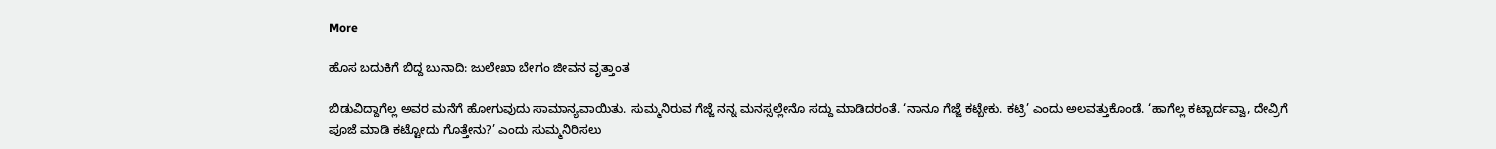More

ಹೊಸ ಬದುಕಿಗೆ ಬಿದ್ದ ಬುನಾದಿ: ಜುಲೇಖಾ ಬೇಗಂ ಜೀವನ ವೃತ್ತಾಂತ

ಬಿಡುವಿದ್ದಾಗೆಲ್ಲ ಅವರ ಮನೆಗೆ ಹೋಗುವುದು ಸಾಮಾನ್ಯವಾಯಿತು. ಸುಮ್ಮನಿರುವ ಗೆಜ್ಜೆ ನನ್ನ ಮನಸ್ಸಲ್ಲೇನೊ ಸದ್ದು ಮಾಡಿದರಂತೆ. ‘ನಾನೂ ಗೆಜ್ಜೆ ಕಟ್ಬೇಕು. ಕಟ್ರಿ’ ಎಂದು ಅಲವತ್ತುಕೊಂಡೆ. ‘ಹಾಗೆಲ್ಲ ಕಟ್ಬಾರ್ದವ್ವಾ, ದೇವ್ರಿಗೆ ಪೂಜೆ ಮಾಡಿ ಕಟ್ಟೋದು ಗೊತ್ತೇನು?’ ಎಂದು ಸುಮ್ಮನಿರಿಸಲು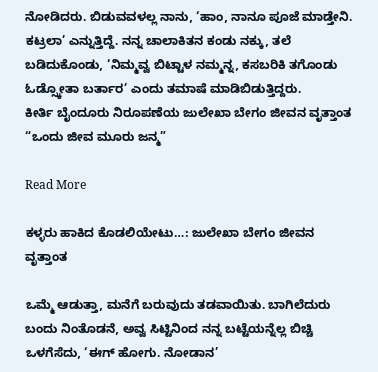ನೋಡಿದರು. ಬಿಡುವವಳಲ್ಲ ನಾನು, ‘ಹಾಂ, ನಾನೂ ಪೂಜೆ ಮಾಡ್ತೇನಿ. ಕಟ್ರಲಾ’ ಎನ್ನುತ್ತಿದ್ದೆ. ನನ್ನ ಚಾಲಾಕಿತನ ಕಂಡು ನಕ್ಕು, ತಲೆ ಬಡಿದುಕೊಂಡು, ‘ನಿಮ್ಮವ್ವ ಬಿಟ್ಟಾಳ ನಮ್ಮನ್ನ, ಕಸಬರಿಕಿ ತಗೊಂಡು ಓಡ್ಸ್ಕೋತಾ ಬರ್ತಾರ’ ಎಂದು ತಮಾಷೆ ಮಾಡಿಬಿಡುತ್ತಿದ್ದರು.
ಕೀರ್ತಿ ಬೈಂದೂರು ನಿರೂಪಣೆಯ ಜುಲೇಖಾ ಬೇಗಂ ಜೀವನ ವೃತ್ತಾಂತ “ಒಂದು ಜೀವ ಮೂರು ಜನ್ಮ”

Read More

ಕಳ್ಳರು ಹಾಕಿದ ಕೊಡಲಿಯೇಟು…: ಜುಲೇಖಾ ಬೇಗಂ ಜೀವನ ವೃತ್ತಾಂತ

ಒಮ್ಮೆ ಆಡುತ್ತಾ, ಮನೆಗೆ ಬರುವುದು ತಡವಾಯಿತು. ಬಾಗಿಲೆದುರು ಬಂದು ನಿಂತೊಡನೆ, ಅವ್ವ ಸಿಟ್ಟಿನಿಂದ ನನ್ನ ಬಟ್ಟೆಯನ್ನೆಲ್ಲ ಬಿಚ್ಚಿ ಒಳಗೆಸೆದು, ‘ಈಗ್ ಹೋಗು. ನೋಡಾನ’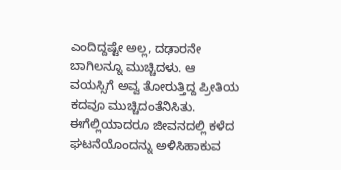ಎಂದಿದ್ದಷ್ಟೇ ಅಲ್ಲ, ದಢಾರನೇ ಬಾಗಿಲನ್ನೂ ಮುಚ್ಚಿದಳು. ಆ ವಯಸ್ಸಿಗೆ ಅವ್ವ ತೋರುತ್ತಿದ್ದ ಪ್ರೀತಿಯ ಕದವೂ ಮುಚ್ಚಿದಂತೆನಿಸಿತು. ಈಗೆಲ್ಲಿಯಾದರೂ ಜೀವನದಲ್ಲಿ ಕಳೆದ ಘಟನೆಯೊಂದನ್ನು ಅಳಿಸಿಹಾಕುವ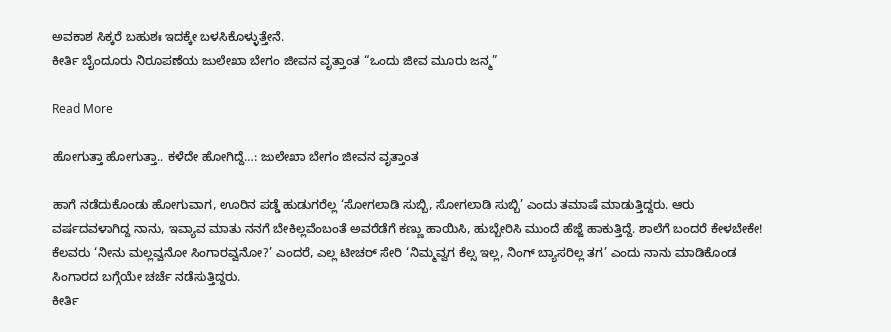ಅವಕಾಶ ಸಿಕ್ಕರೆ ಬಹುಶಃ ಇದಕ್ಕೇ ಬಳಸಿಕೊಳ್ಳುತ್ತೇನೆ.
ಕೀರ್ತಿ ಬೈಂದೂರು ನಿರೂಪಣೆಯ ಜುಲೇಖಾ ಬೇಗಂ ಜೀವನ ವೃತ್ತಾಂತ “ಒಂದು ಜೀವ ಮೂರು ಜನ್ಮ”

Read More

ಹೋಗುತ್ತಾ ಹೋಗುತ್ತಾ.. ಕಳೆದೇ ಹೋಗಿದ್ದೆ…: ಜುಲೇಖಾ ಬೇಗಂ ಜೀವನ ವೃತ್ತಾಂತ

ಹಾಗೆ ನಡೆದುಕೊಂಡು ಹೋಗುವಾಗ, ಊರಿನ ಪಡ್ಡೆ ಹುಡುಗರೆಲ್ಲ ‘ಸೋಗಲಾಡಿ ಸುಬ್ಬಿ, ಸೋಗಲಾಡಿ ಸುಬ್ಬಿ’ ಎಂದು ತಮಾಷೆ ಮಾಡುತ್ತಿದ್ದರು. ಆರು ವರ್ಷದವಳಾಗಿದ್ದ ನಾನು, ಇವ್ಯಾವ ಮಾತು ನನಗೆ ಬೇಕಿಲ್ಲವೆಂಬಂತೆ ಅವರೆಡೆಗೆ ಕಣ್ಣು ಹಾಯಿಸಿ, ಹುಬ್ಬೇರಿಸಿ ಮುಂದೆ ಹೆಜ್ಜೆ ಹಾಕುತ್ತಿದ್ದೆ. ಶಾಲೆಗೆ ಬಂದರೆ ಕೇಳಬೇಕೇ! ಕೆಲವರು ‘ನೀನು ಮಲ್ಲವ್ವನೋ ಸಿಂಗಾರವ್ವನೋ?’ ಎಂದರೆ, ಎಲ್ಲ ಟೀಚರ್ ಸೇರಿ ‘ನಿಮ್ಮವ್ವಗ ಕೆಲ್ಸ ಇಲ್ಲ, ನಿಂಗ್ ಬ್ಯಾಸರಿಲ್ಲ ತಗ’ ಎಂದು ನಾನು ಮಾಡಿಕೊಂಡ ಸಿಂಗಾರದ ಬಗ್ಗೆಯೇ ಚರ್ಚೆ ನಡೆಸುತ್ತಿದ್ದರು.
ಕೀರ್ತಿ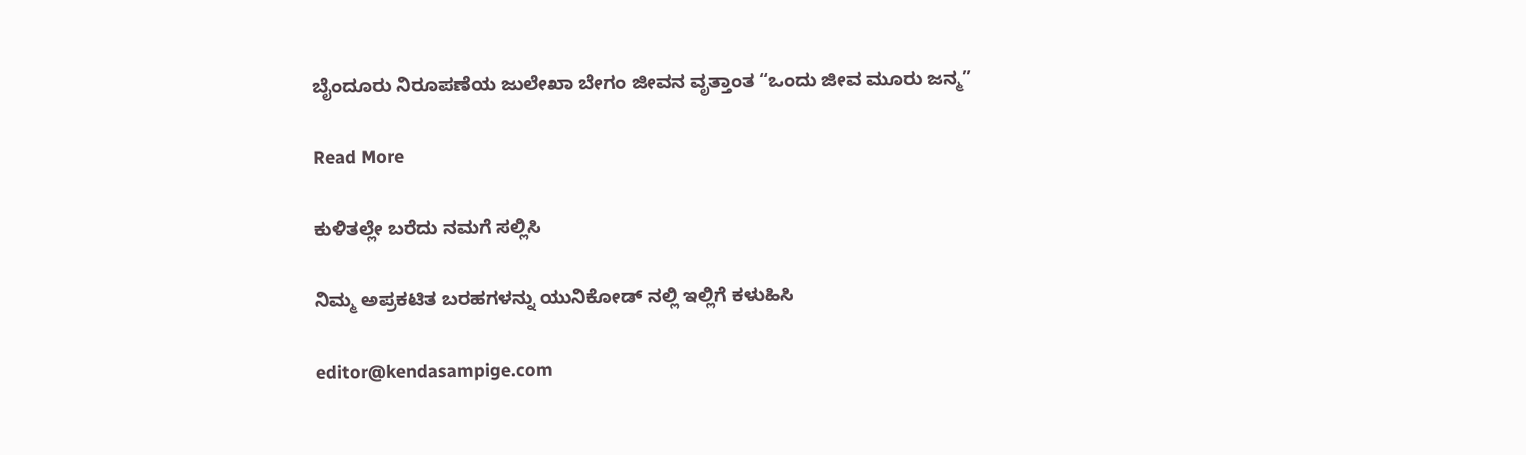ಬೈಂದೂರು ನಿರೂಪಣೆಯ ಜುಲೇಖಾ ಬೇಗಂ ಜೀವನ ವೃತ್ತಾಂತ “ಒಂದು ಜೀವ ಮೂರು ಜನ್ಮ”

Read More

ಕುಳಿತಲ್ಲೇ ಬರೆದು ನಮಗೆ ಸಲ್ಲಿಸಿ

ನಿಮ್ಮ ಅಪ್ರಕಟಿತ ಬರಹಗಳನ್ನು ಯುನಿಕೋಡ್ ನಲ್ಲಿ ಇಲ್ಲಿಗೆ ಕಳುಹಿಸಿ

editor@kendasampige.com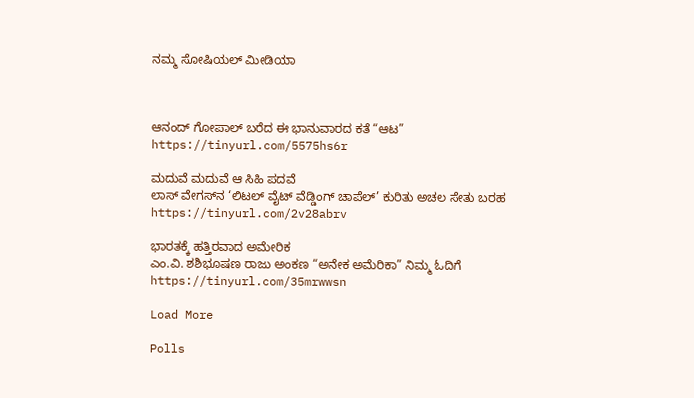ನಮ್ಮ ಸೋಷಿಯಲ್‌ ಮೀಡಿಯಾ



ಆನಂದ್‌ ಗೋಪಾಲ್‌ ಬರೆದ ಈ ಭಾನುವಾರದ ಕತೆ “ಆಟ”
https://tinyurl.com/5575hs6r

ಮದುವೆ ಮದುವೆ ಆ ಸಿಹಿ ಪದವೆ
ಲಾಸ್‌ ವೇಗಸ್‌ನ ‘ಲಿಟಲ್ ವೈಟ್ ವೆಡ್ಡಿಂಗ್ ಚಾಪೆಲ್’ ಕುರಿತು ಅಚಲ ಸೇತು ಬರಹ
https://tinyurl.com/2v28abrv

ಭಾರತಕ್ಕೆ ಹತ್ತಿರವಾದ ಅಮೇರಿಕ
ಎಂ.ವಿ. ಶಶಿಭೂಷಣ ರಾಜು ಅಂಕಣ “ಅನೇಕ ಅಮೆರಿಕಾ” ನಿಮ್ಮ ಓದಿಗೆ
https://tinyurl.com/35mrwwsn

Load More

Polls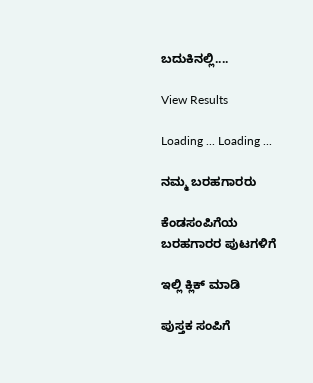ಬದುಕಿನಲ್ಲಿ....

View Results

Loading ... Loading ...

ನಮ್ಮ ಬರಹಗಾರರು

ಕೆಂಡಸಂಪಿಗೆಯ ಬರಹಗಾರರ ಪುಟಗಳಿಗೆ

ಇಲ್ಲಿ ಕ್ಲಿಕ್ ಮಾಡಿ

ಪುಸ್ತಕ ಸಂಪಿಗೆ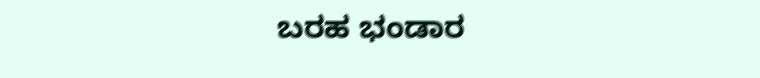ಬರಹ ಭಂಡಾರ